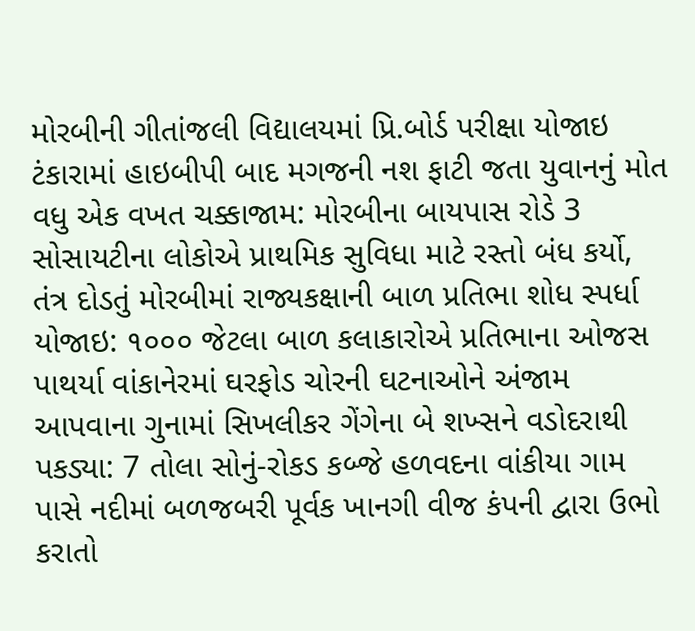મોરબીની ગીતાંજલી વિદ્યાલયમાં પ્રિ.બોર્ડ પરીક્ષા યોજાઇ ટંકારામાં હાઇબીપી બાદ મગજની નશ ફાટી જતા યુવાનનું મોત વધુ એક વખત ચક્કાજામ: મોરબીના બાયપાસ રોડે 3 સોસાયટીના લોકોએ પ્રાથમિક સુવિધા માટે રસ્તો બંધ કર્યો, તંત્ર દોડતું મોરબીમાં રાજ્યકક્ષાની બાળ પ્રતિભા શોધ સ્પર્ધા યોજાઇ: ૧૦૦૦ જેટલા બાળ કલાકારોએ પ્રતિભાના ઓજસ પાથર્યા વાંકાનેરમાં ઘરફોડ ચોરની ઘટનાઓને અંજામ આપવાના ગુનામાં સિખલીકર ગેંગેના બે શખ્સને વડોદરાથી પકડ્યા: 7 તોલા સોનું-રોકડ કબ્જે હળવદના વાંકીયા ગામ પાસે નદીમાં બળજબરી પૂર્વક ખાનગી વીજ કંપની દ્વારા ઉભો કરાતો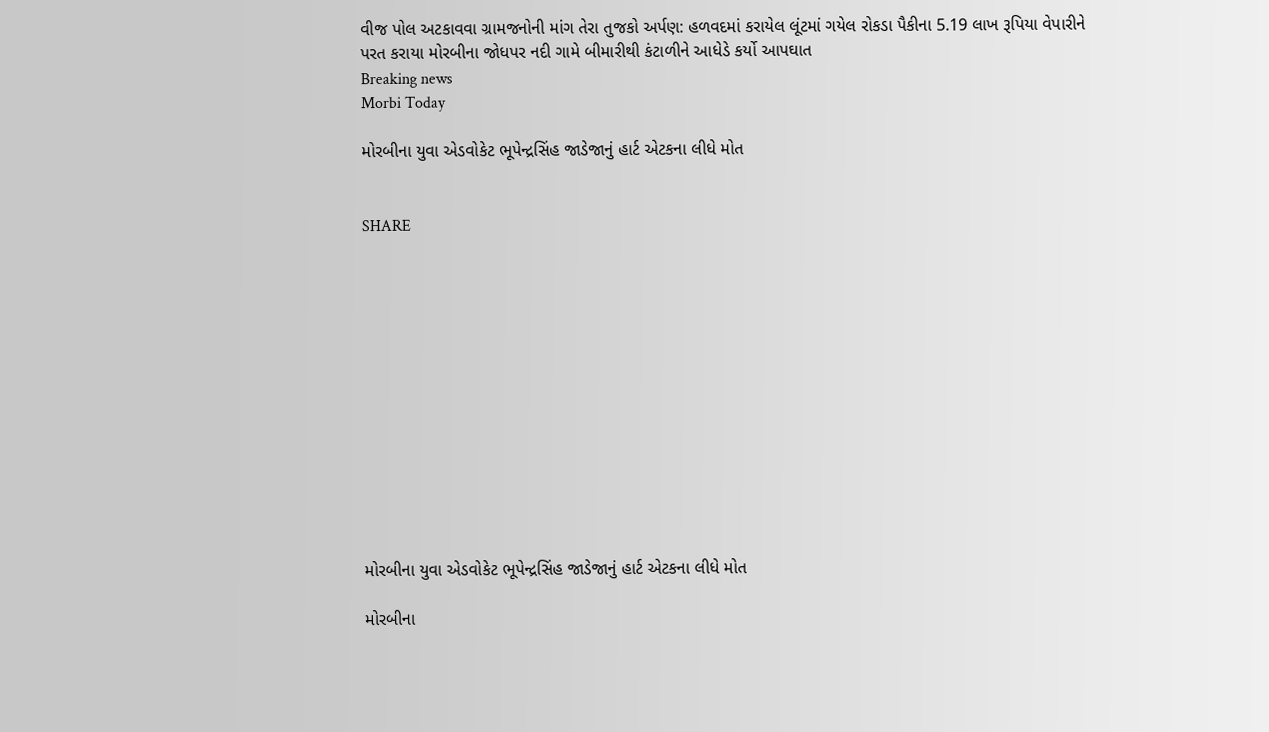વીજ પોલ અટકાવવા ગ્રામજનોની માંગ તેરા તુજકો અર્પણ: હળવદમાં કરાયેલ લૂંટમાં ગયેલ રોકડા પૈકીના 5.19 લાખ રૂપિયા વેપારીને પરત કરાયા મોરબીના જોધપર નદી ગામે બીમારીથી કંટાળીને આધેડે કર્યો આપઘાત
Breaking news
Morbi Today

મોરબીના યુવા એડવોકેટ ભૂપેન્દ્રસિંહ જાડેજાનું હાર્ટ એટકના લીધે મોત


SHARE













મોરબીના યુવા એડવોકેટ ભૂપેન્દ્રસિંહ જાડેજાનું હાર્ટ એટકના લીધે મોત

મોરબીના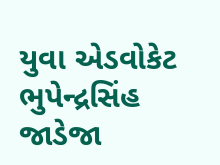યુવા એડવોકેટ ભુપેન્દ્રસિંહ જાડેજા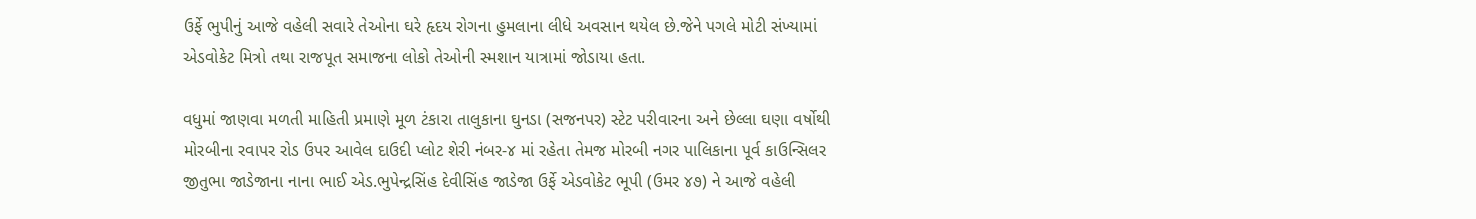ઉર્ફે ભુપીનું આજે વહેલી સવારે તેઓના ઘરે હૃદય રોગના હુમલાના લીધે અવસાન થયેલ છે.જેને પગલે મોટી સંખ્યામાં એડવોકેટ મિત્રો તથા રાજપૂત સમાજના લોકો તેઓની સ્મશાન યાત્રામાં જોડાયા હતા.

વધુમાં જાણવા મળતી માહિતી પ્રમાણે મૂળ ટંકારા તાલુકાના ઘુનડા (સજનપર) સ્ટેટ પરીવારના અને છેલ્લા ઘણા વર્ષોથી મોરબીના રવાપર રોડ ઉપર આવેલ દાઉદી પ્લોટ શેરી નંબર-૪ માં રહેતા તેમજ મોરબી નગર પાલિકાના પૂર્વ કાઉન્સિલર જીતુભા જાડેજાના નાના ભાઈ એડ.ભુપેન્દ્રસિંહ દેવીસિંહ જાડેજા ઉર્ફે એડવોકેટ ભૂપી (ઉમર ૪૭) ને આજે વહેલી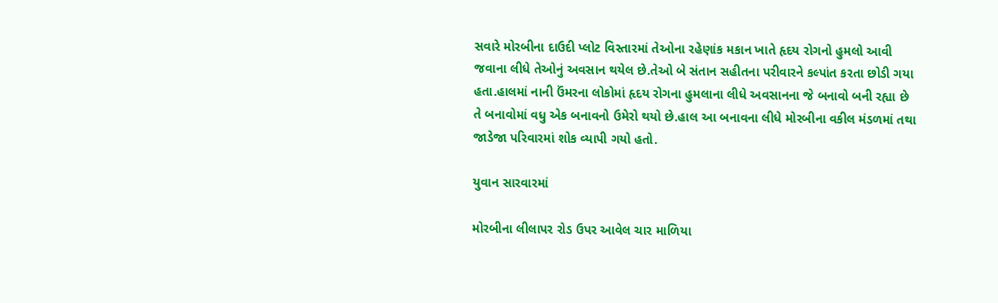સવારે મોરબીના દાઉદી પ્લોટ વિસ્તારમાં તેઓના રહેણાંક મકાન ખાતે હૃદય રોગનો હુમલો આવી જવાના લીધે તેઓનું અવસાન થયેલ છે.તેઓ બે સંતાન સહીતના પરીવારને કલ્પાંત કરતા છોડી ગયા હતા.હાલમાં નાની ઉંમરના લોકોમાં હૃદય રોગના હુમલાના લીધે અવસાનના જે બનાવો બની રહ્યા છે તે બનાવોમાં વધુ એક બનાવનો ઉમેરો થયો છે.હાલ આ બનાવના લીધે મોરબીના વકીલ મંડળમાં તથા જાડેજા પરિવારમાં શોક વ્યાપી ગયો હતો.

યુવાન સારવારમાં

મોરબીના લીલાપર રોડ ઉપર આવેલ ચાર માળિયા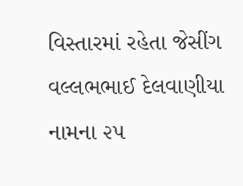વિસ્તારમાં રહેતા જેસીંગ વલ્લભભાઈ દેલવાણીયા નામના ૨૫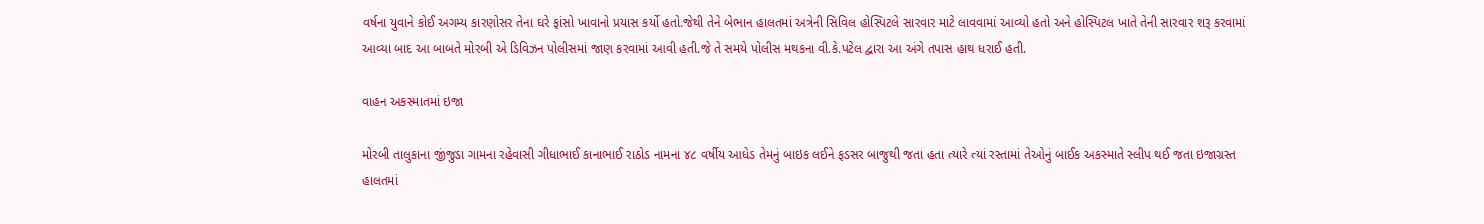વર્ષના યુવાને કોઈ અગમ્ય કારણોસર તેના ઘરે ફાંસો ખાવાનો પ્રયાસ કર્યો હતો.જેથી તેને બેભાન હાલતમાં અત્રેની સિવિલ હોસ્પિટલે સારવાર માટે લાવવામાં આવ્યો હતો અને હોસ્પિટલ ખાતે તેની સારવાર શરૂ કરવામાં આવ્યા બાદ આ બાબતે મોરબી એ ડિવિઝન પોલીસમાં જાણ કરવામાં આવી હતી.જે તે સમયે પોલીસ મથકના વી.કે.પટેલ દ્વારા આ અંગે તપાસ હાથ ધરાઈ હતી.

વાહન અકસ્માતમાં ઇજા

મોરબી તાલુકાના જીંજુડા ગામના રહેવાસી ગીધાભાઈ કાનાભાઈ રાઠોડ નામના ૪૮ વર્ષીય આધેડ તેમનું બાઇક લઈને ફડસર બાજુથી જતા હતા ત્યારે ત્યાં રસ્તામાં તેઓનું બાઈક અકસ્માતે સ્લીપ થઈ જતા ઇજાગ્રસ્ત હાલતમાં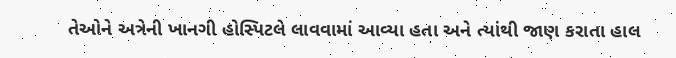તેઓને અત્રેની ખાનગી હોસ્પિટલે લાવવામાં આવ્યા હતા અને ત્યાંથી જાણ કરાતા હાલ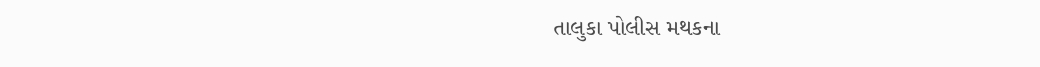તાલુકા પોલીસ મથકના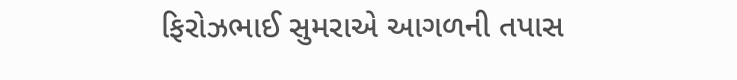ફિરોઝભાઈ સુમરાએ આગળની તપાસ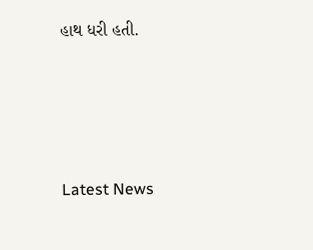હાથ ધરી હતી.






Latest News